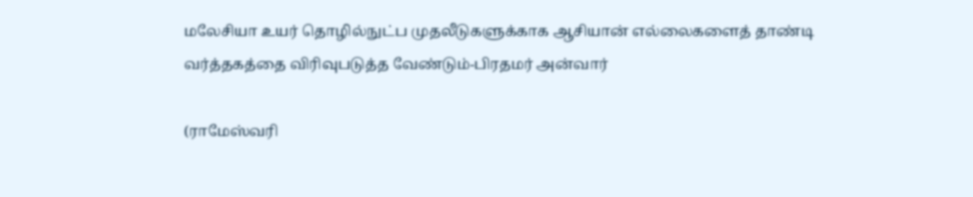மலேசியா உயர் தொழில்நுட்ப முதலீடுகளுக்காக ஆசியான் எல்லைகளைத் தாண்டி வர்த்தகத்தை விரிவுபடுத்த வேண்டும்-பிரதமர் அன்வார்

(ராமேஸ்வரி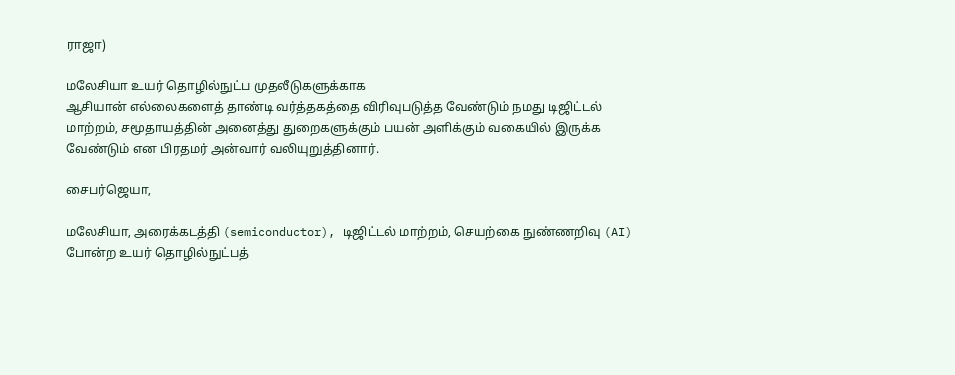ராஜா)

மலேசியா உயர் தொழில்நுட்ப முதலீடுகளுக்காக
ஆசியான் எல்லைகளைத் தாண்டி வர்த்தகத்தை விரிவுபடுத்த வேண்டும் நமது டிஜிட்டல் மாற்றம், சமூதாயத்தின் அனைத்து துறைகளுக்கும் பயன் அளிக்கும் வகையில் இருக்க வேண்டும் என பிரதமர் அன்வார் வலியுறுத்தினார்.

சைபர்ஜெயா,

மலேசியா, அரைக்கடத்தி (semiconductor), டிஜிட்டல் மாற்றம், செயற்கை நுண்ணறிவு (AI) போன்ற உயர் தொழில்நுட்பத்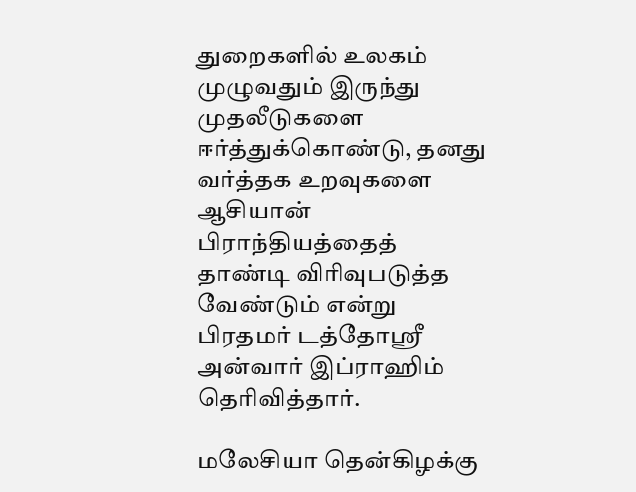துறைகளில் உலகம் முழுவதும் இருந்து முதலீடுகளை ஈர்த்துக்கொண்டு, தனது வர்த்தக உறவுகளை ஆசியான் பிராந்தியத்தைத் தாண்டி விரிவுபடுத்த வேண்டும் என்று பிரதமர் டத்தோஸ்ரீ அன்வார் இப்ராஹிம் தெரிவித்தார்.

மலேசியா தென்கிழக்கு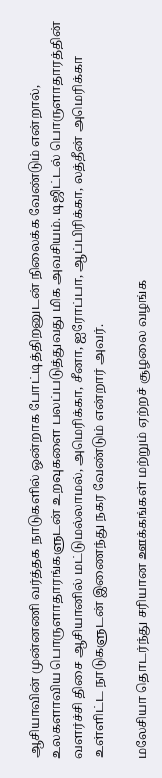ஆசியாவின் முன்னணி வர்த்தக நாடுகளில் ஒன்றாக போட்டித்திறனுடன் நிலைக்க வேண்டும் என்றால், உலகளாவிய பொருளாதாரங்களுடன் உறவுகளை பலப்படுத்துவது மிக அவசியம். டிஜிட்டல் பொருளாதாரத்தின் வளர்ச்சி திசை ஆசியானில் மட்டுமல்லாமல், அமெரிக்கா, சீனா, ஐரோப்பா, ஆப்பிரிக்கா, லத்தீன் அமெரிக்கா உள்ளிட்ட நாடுகளுடன் இணைந்து நகர வேண்டும் என்றார் அவர்.

மலேசியா தொடர்ந்து சரியான ஊக்கங்கள் மற்றும் ஏற்றச் சூழலை வழங்க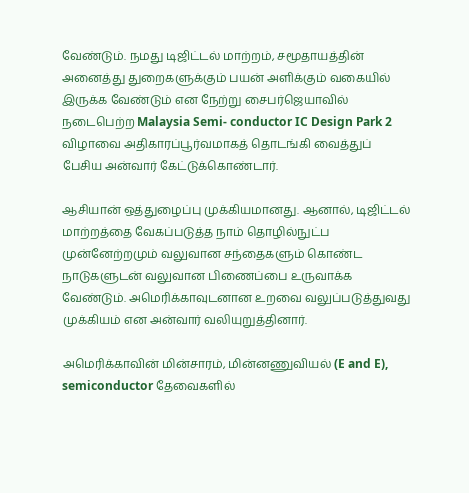வேண்டும். நமது டிஜிட்டல் மாற்றம், சமூதாயத்தின் அனைத்து துறைகளுக்கும் பயன் அளிக்கும் வகையில் இருக்க வேண்டும் என நேற்று சைபர்ஜெயாவில் நடைபெற்ற Malaysia Semi- conductor IC Design Park 2 விழாவை அதிகாரப்பூர்வமாகத் தொடங்கி வைத்துப் பேசிய அன்வார் கேட்டுக்கொண்டார்.

ஆசியான் ஒத்துழைப்பு முக்கியமானது. ஆனால், டிஜிட்டல் மாற்றத்தை வேகப்படுத்த நாம் தொழில்நுட்ப முன்னேற்றமும் வலுவான சந்தைகளும் கொண்ட நாடுகளுடன் வலுவான பிணைப்பை உருவாக்க வேண்டும். அமெரிக்காவுடனான உறவை வலுப்படுத்துவது முக்கியம் என அன்வார் வலியுறுத்தினார்.

அமெரிக்காவின் மின்சாரம், மின்னணுவியல் (E and E), semiconductor தேவைகளில்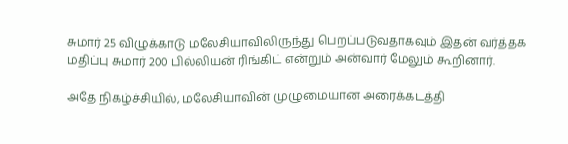சுமார் 25 விழுக்காடு மலேசியாவிலிருந்து பெறப்படுவதாகவும் இதன் வர்த்தக மதிப்பு சுமார் 200 பில்லியன் ரிங்கிட் என்றும் அன்வார் மேலும் கூறினார்.

அதே நிகழ்ச்சியில், மலேசியாவின் முழுமையான அரைக்கடத்தி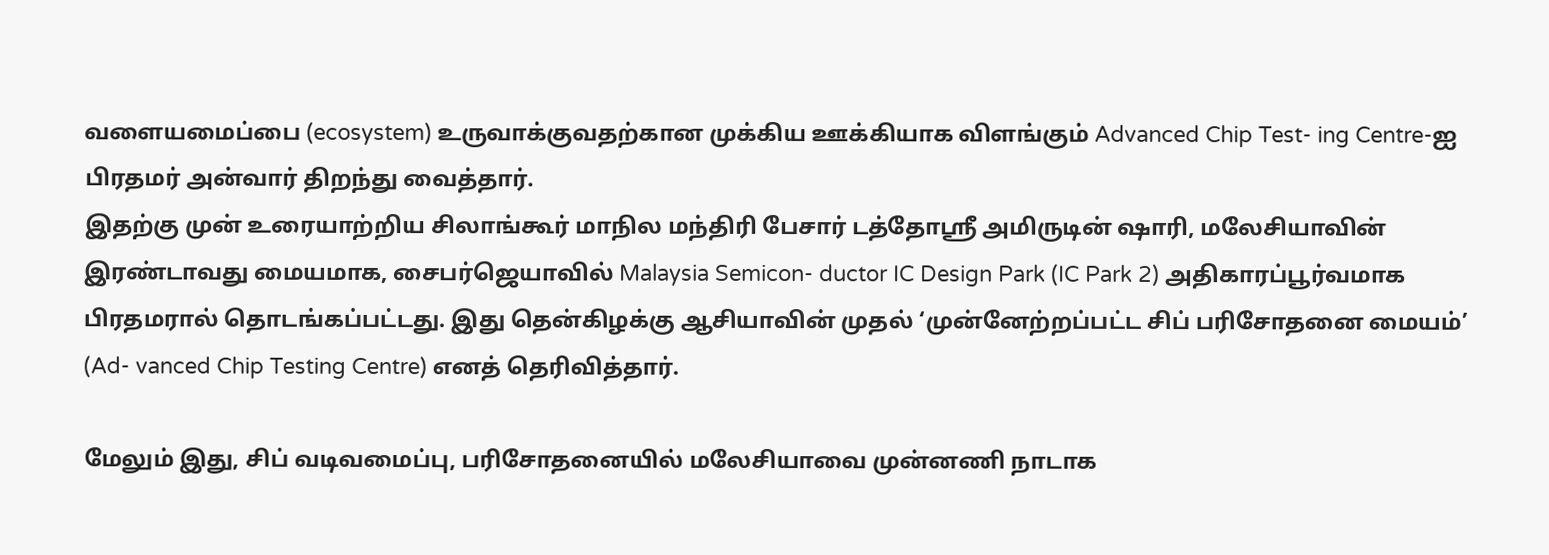வளையமைப்பை (ecosystem) உருவாக்குவதற்கான முக்கிய ஊக்கியாக விளங்கும் Advanced Chip Test- ing Centre-ஐ பிரதமர் அன்வார் திறந்து வைத்தார்.
இதற்கு முன் உரையாற்றிய சிலாங்கூர் மாநில மந்திரி பேசார் டத்தோஸ்ரீ அமிருடின் ஷாரி, மலேசியாவின் இரண்டாவது மையமாக, சைபர்ஜெயாவில் Malaysia Semicon- ductor IC Design Park (IC Park 2) அதிகாரப்பூர்வமாக பிரதமரால் தொடங்கப்பட்டது. இது தென்கிழக்கு ஆசியாவின் முதல் ‘முன்னேற்றப்பட்ட சிப் பரிசோதனை மையம்’ (Ad- vanced Chip Testing Centre) எனத் தெரிவித்தார்.

மேலும் இது, சிப் வடிவமைப்பு, பரிசோதனையில் மலேசியாவை முன்னணி நாடாக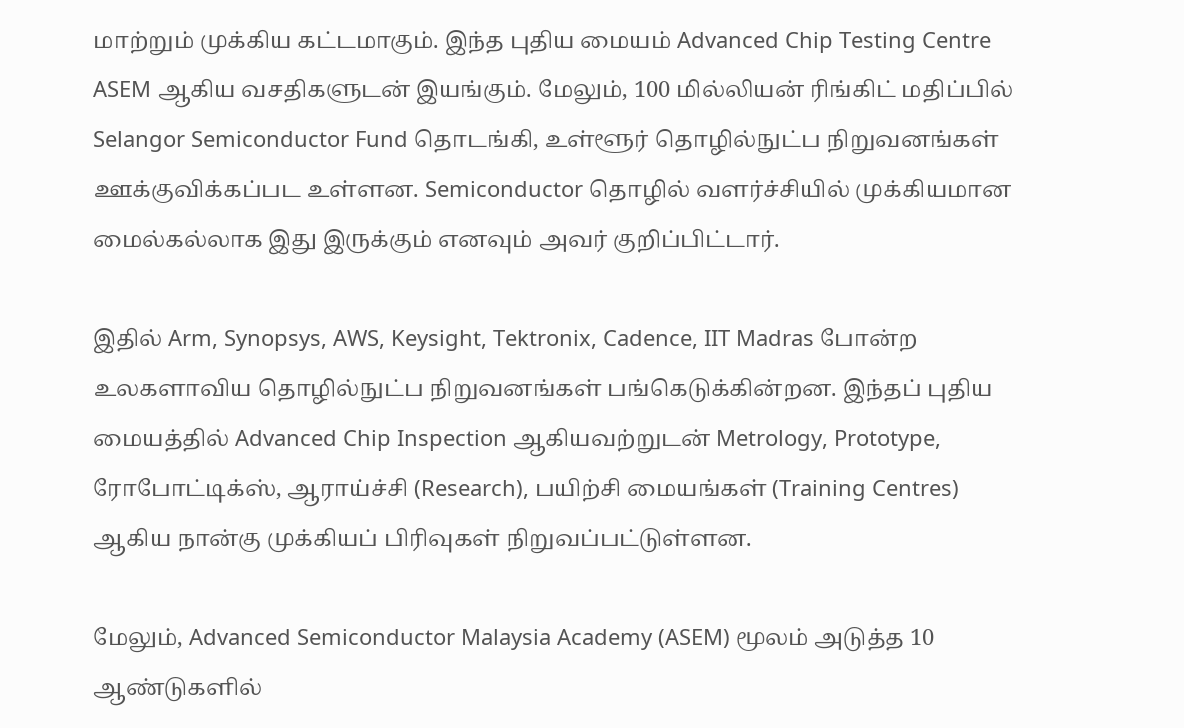மாற்றும் முக்கிய கட்டமாகும். இந்த புதிய மையம் Advanced Chip Testing Centre ASEM ஆகிய வசதிகளுடன் இயங்கும். மேலும், 100 மில்லியன் ரிங்கிட் மதிப்பில் Selangor Semiconductor Fund தொடங்கி, உள்ளூர் தொழில்நுட்ப நிறுவனங்கள் ஊக்குவிக்கப்பட உள்ளன. Semiconductor தொழில் வளர்ச்சியில் முக்கியமான மைல்கல்லாக இது இருக்கும் எனவும் அவர் குறிப்பிட்டார்.

இதில் Arm, Synopsys, AWS, Keysight, Tektronix, Cadence, IIT Madras போன்ற உலகளாவிய தொழில்நுட்ப நிறுவனங்கள் பங்கெடுக்கின்றன. இந்தப் புதிய மையத்தில் Advanced Chip Inspection ஆகியவற்றுடன் Metrology, Prototype, ரோபோட்டிக்ஸ், ஆராய்ச்சி (Research), பயிற்சி மையங்கள் (Training Centres) ஆகிய நான்கு முக்கியப் பிரிவுகள் நிறுவப்பட்டுள்ளன.

மேலும், Advanced Semiconductor Malaysia Academy (ASEM) மூலம் அடுத்த 10 ஆண்டுகளில்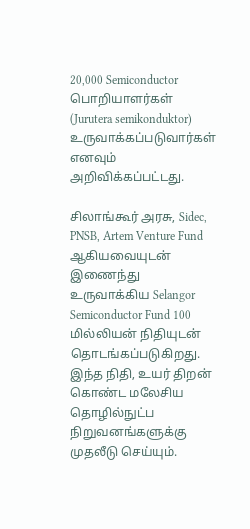20,000 Semiconductor பொறியாளர்கள் (Jurutera semikonduktor) உருவாக்கப்படுவார்கள் எனவும் அறிவிக்கப்பட்டது.

சிலாங்கூர் அரசு, Sidec, PNSB, Artem Venture Fund ஆகியவையுடன் இணைந்து உருவாக்கிய Selangor Semiconductor Fund 100 மில்லியன் நிதியுடன் தொடங்கப்படுகிறது. இந்த நிதி, உயர் திறன் கொண்ட மலேசிய தொழில்நுட்ப நிறுவனங்களுக்கு முதலீடு செய்யும்.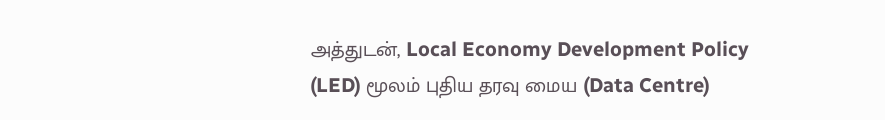அத்துடன், Local Economy Development Policy (LED) மூலம் புதிய தரவு மைய (Data Centre)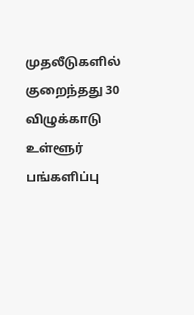முதலீடுகளில் குறைந்தது 30 விழுக்காடு உள்ளூர் பங்களிப்பு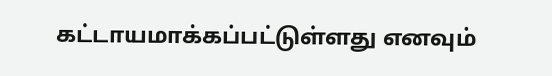கட்டாயமாக்கப்பட்டுள்ளது எனவும்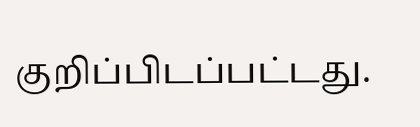குறிப்பிடப்பட்டது.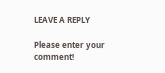LEAVE A REPLY

Please enter your comment!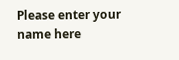Please enter your name here